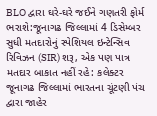BLO દ્વારા ઘરે-ઘરે જઈને ગણતરી ફોર્મ ભરાશે:જૂનાગઢ જિલ્લામાં 4 ડિસેમ્બર સુધી મતદારોનું સ્પેશિયલ ઇન્ટેન્સિવ રિવિઝન (SIR) શરૂ, એક પણ પાત્ર મતદાર બાકાત નહીં રહે: કલેક્ટર
જૂનાગઢ જિલ્લામાં ભારતના ચૂંટણી પંચ દ્વારા જાહેર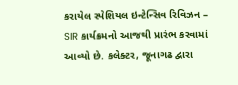કરાયેલ સ્પેશિયલ ઇન્ટેન્સિવ રિવિઝન – SIR કાર્યક્રમનો આજથી પ્રારંભ કરવામાં આવ્યો છે. કલેક્ટર, જૂનાગઢ દ્વારા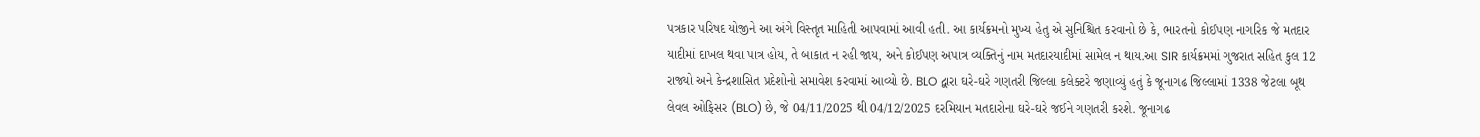પત્રકાર પરિષદ યોજીને આ અંગે વિસ્તૃત માહિતી આપવામાં આવી હતી. આ કાર્યક્રમનો મુખ્ય હેતુ એ સુનિશ્ચિત કરવાનો છે કે, ભારતનો કોઈપણ નાગરિક જે મતદાર યાદીમાં દાખલ થવા પાત્ર હોય, તે બાકાત ન રહી જાય, અને કોઈપણ અપાત્ર વ્યક્તિનું નામ મતદારયાદીમાં સામેલ ન થાય.આ SIR કાર્યક્રમમાં ગુજરાત સહિત કુલ 12 રાજ્યો અને કેન્દ્રશાસિત પ્રદેશોનો સમાવેશ કરવામાં આવ્યો છે. BLO દ્વારા ઘરે-ઘરે ગણતરી જિલ્લા કલેક્ટરે જણાવ્યું હતું કે જૂનાગઢ જિલ્લામાં 1338 જેટલા બૂથ લેવલ ઓફિસર (BLO) છે, જે 04/11/2025 થી 04/12/2025 દરમિયાન મતદારોના ઘરે-ઘરે જઈને ગણતરી કરશે. જૂનાગઢ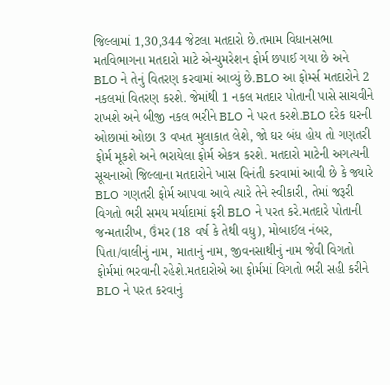જિલ્લામાં 1,30,344 જેટલા મતદારો છે.તમામ વિધાનસભા મતવિભાગના મતદારો માટે એન્યુમરેશન ફોર્મ છપાઈ ગયા છે અને BLO ને તેનું વિતરણ કરવામાં આવ્યું છે.BLO આ ફોર્મ્સ મતદારોને 2 નકલમાં વિતરણ કરશે. જેમાંથી 1 નકલ મતદાર પોતાની પાસે સાચવીને રાખશે અને બીજી નકલ ભરીને BLO ને પરત કરશે.BLO દરેક ઘરની ઓછામાં ઓછા 3 વખત મુલાકાત લેશે, જો ઘર બંધ હોય તો ગણતરી ફોર્મ મૂકશે અને ભરાયેલા ફોર્મ એકત્ર કરશે. મતદારો માટેની અગત્યની સૂચનાઓ જિલ્લાના મતદારોને ખાસ વિનંતી કરવામાં આવી છે કે જ્યારે BLO ગણતરી ફોર્મ આપવા આવે ત્યારે તેને સ્વીકારી, તેમાં જરૂરી વિગતો ભરી સમય મર્યાદામાં ફરી BLO ને પરત કરે.મતદારે પોતાની જન્મતારીખ, ઉંમર (18 વર્ષ કે તેથી વધુ), મોબાઈલ નંબર, પિતા/વાલીનું નામ, માતાનું નામ, જીવનસાથીનું નામ જેવી વિગતો ફોર્મમાં ભરવાની રહેશે.મતદારોએ આ ફોર્મમાં વિગતો ભરી સહી કરીને BLO ને પરત કરવાનું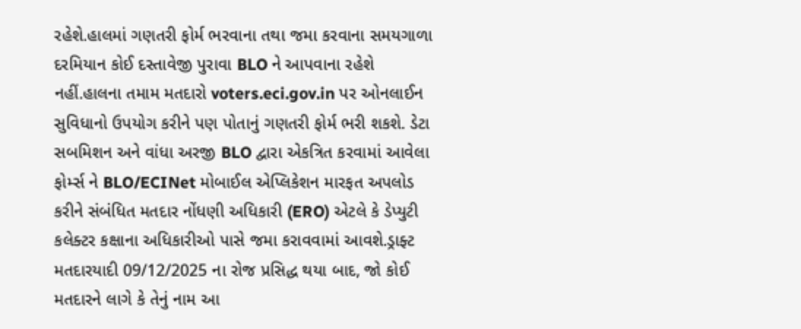રહેશે.હાલમાં ગણતરી ફોર્મ ભરવાના તથા જમા કરવાના સમયગાળા દરમિયાન કોઈ દસ્તાવેજી પુરાવા BLO ને આપવાના રહેશે નહીં.હાલના તમામ મતદારો voters.eci.gov.in પર ઓનલાઈન સુવિધાનો ઉપયોગ કરીને પણ પોતાનું ગણતરી ફોર્મ ભરી શકશે. ડેટા સબમિશન અને વાંધા અરજી BLO દ્વારા એકત્રિત કરવામાં આવેલા ફોર્મ્સ ને BLO/ECINet મોબાઈલ એપ્લિકેશન મારફત અપલોડ કરીને સંબંધિત મતદાર નોંધણી અધિકારી (ERO) એટલે કે ડેપ્યુટી કલેક્ટર કક્ષાના અધિકારીઓ પાસે જમા કરાવવામાં આવશે.ડ્રાફ્ટ મતદારયાદી 09/12/2025 ના રોજ પ્રસિદ્ધ થયા બાદ, જો કોઈ મતદારને લાગે કે તેનું નામ આ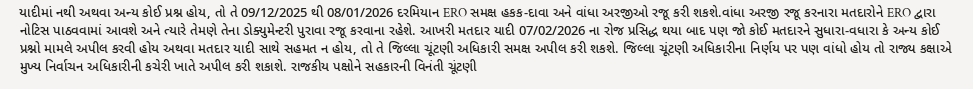યાદીમાં નથી અથવા અન્ય કોઈ પ્રશ્ન હોય, તો તે 09/12/2025 થી 08/01/2026 દરમિયાન ERO સમક્ષ હકક-દાવા અને વાંધા અરજીઓ રજૂ કરી શકશે.વાંધા અરજી રજૂ કરનારા મતદારોને ERO દ્વારા નોટિસ પાઠવવામાં આવશે અને ત્યારે તેમણે તેના ડોક્યુમેન્ટરી પુરાવા રજૂ કરવાના રહેશે. આખરી મતદાર યાદી 07/02/2026 ના રોજ પ્રસિદ્ધ થયા બાદ પણ જો કોઈ મતદારને સુધારા-વધારા કે અન્ય કોઈ પ્રશ્નો મામલે અપીલ કરવી હોય અથવા મતદાર યાદી સાથે સહમત ન હોય, તો તે જિલ્લા ચૂંટણી અધિકારી સમક્ષ અપીલ કરી શકશે. જિલ્લા ચૂંટણી અધિકારીના નિર્ણય પર પણ વાંધો હોય તો રાજ્ય કક્ષાએ મુખ્ય નિર્વાચન અધિકારીની કચેરી ખાતે અપીલ કરી શકાશે. રાજકીય પક્ષોને સહકારની વિનંતી ચૂંટણી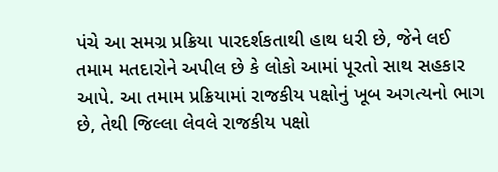પંચે આ સમગ્ર પ્રક્રિયા પારદર્શકતાથી હાથ ધરી છે, જેને લઈ તમામ મતદારોને અપીલ છે કે લોકો આમાં પૂરતો સાથ સહકાર આપે. આ તમામ પ્રક્રિયામાં રાજકીય પક્ષોનું ખૂબ અગત્યનો ભાગ છે, તેથી જિલ્લા લેવલે રાજકીય પક્ષો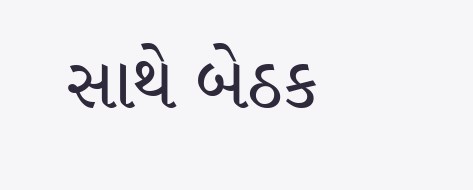સાથે બેઠક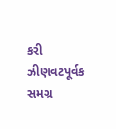કરી ઝીણવટપૂર્વક સમગ્ર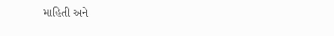માહિતી અને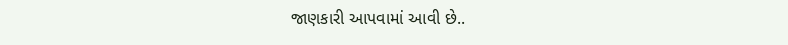જાણકારી આપવામાં આવી છે..